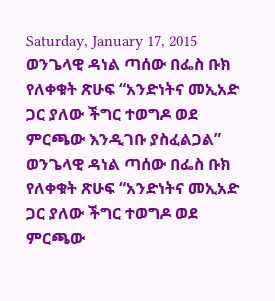Saturday, January 17, 2015
ወንጌላዊ ዳነል ጣሰው በፌስ ቡክ የለቀቁት ጽሁፍ “አንድነትና መኢአድ ጋር ያለው ችግር ተወግዶ ወደ ምርጫው እንዲገቡ ያስፈልጋል”
ወንጌላዊ ዳነል ጣሰው በፌስ ቡክ የለቀቁት ጽሁፍ “አንድነትና መኢአድ ጋር ያለው ችግር ተወግዶ ወደ ምርጫው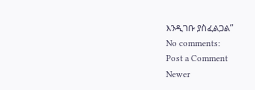እንዲገቡ ያስፈልጋል”
No comments:
Post a Comment
Newer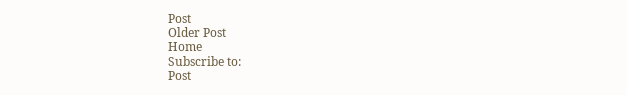Post
Older Post
Home
Subscribe to:
Post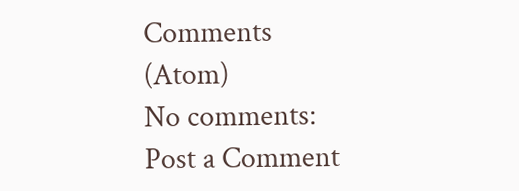Comments (Atom)
No comments:
Post a Comment